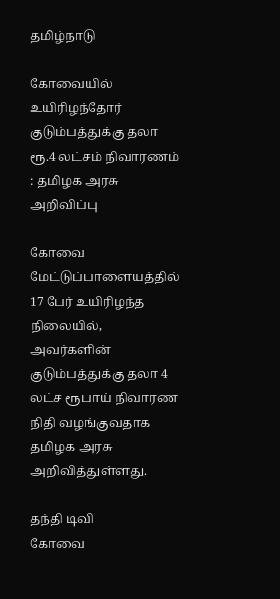தமிழ்நாடு

கோவையில் உயிரிழந்தோர் குடும்பத்துக்கு தலா ரூ.4 லட்சம் நிவாரணம் : தமிழக அரசு அறிவிப்பு

கோவை மேட்டுப்பாளையத்தில் 17 பேர் உயிரிழந்த நிலையில், அவர்களின் குடும்பத்துக்கு தலா 4 லட்ச ரூபாய் நிவாரண நிதி வழங்குவதாக தமிழக அரசு அறிவித்துள்ளது.

தந்தி டிவி
கோவை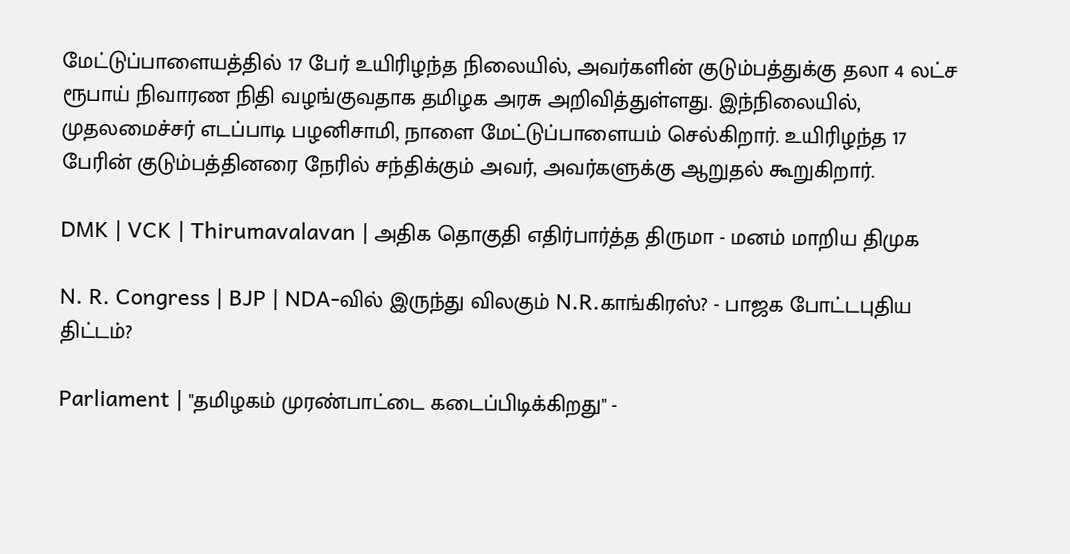மேட்டுப்பாளையத்தில் 17 பேர் உயிரிழந்த நிலையில், அவர்களின் குடும்பத்துக்கு தலா 4 லட்ச ரூபாய் நிவாரண நிதி வழங்குவதாக தமிழக அரசு அறிவித்துள்ளது. இந்நிலையில், முதலமைச்சர் எடப்பாடி பழனிசாமி, நாளை மேட்டுப்பாளையம் செல்கிறார். உயிரிழந்த 17 பேரின் குடும்பத்தினரை நேரில் சந்திக்கும் அவர், அவர்களுக்கு ஆறுதல் கூறுகிறார்.

DMK | VCK | Thirumavalavan | அதிக தொகுதி எதிர்பார்த்த திருமா - மனம் மாறிய திமுக

N. R. Congress | BJP | NDA-வில் இருந்து விலகும் N.R.காங்கிரஸ்? - பாஜக போட்டபுதிய திட்டம்?

Parliament | "தமிழகம் முரண்பாட்டை கடைப்பிடிக்கிறது" -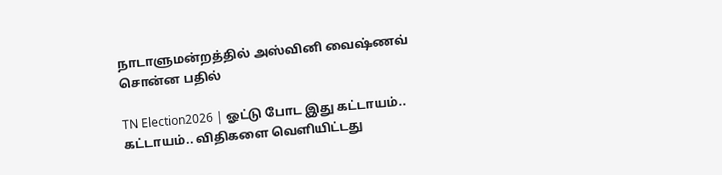நாடாளுமன்றத்தில் அஸ்வினி வைஷ்ணவ் சொன்ன பதில்

TN Election2026 | ஓட்டு போட இது கட்டாயம்.. கட்டாயம்.. விதிகளை வெளியிட்டது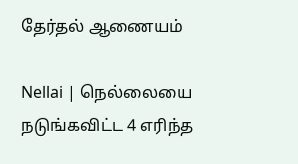தேர்தல் ஆணையம்

Nellai | நெல்லையை நடுங்கவிட்ட 4 எரிந்த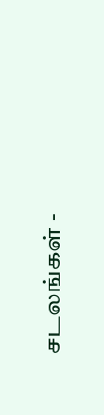சடலங்கள் -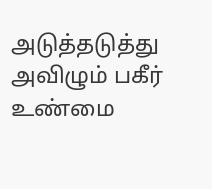அடுத்தடுத்து அவிழும் பகீர் உண்மை